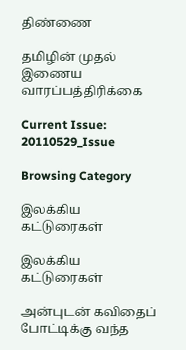திண்ணை

தமிழின் முதல் இணைய வாரப்பத்திரிக்கை

Current Issue: 20110529_Issue

Browsing Category

இலக்கிய கட்டுரைகள்

இலக்கிய கட்டுரைகள்

அன்புடன் கவிதைப் போட்டிக்கு வந்த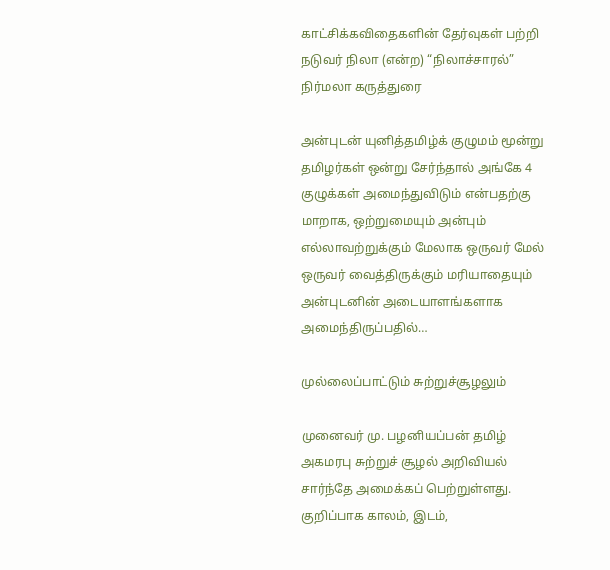காட்சிக்கவிதைகளின் தேர்வுகள் பற்றி நடுவர் நிலா (என்ற) “நிலாச்சாரல்” நிர்மலா கருத்துரை

அன்புடன் யுனித்தமிழ்க் குழுமம் மூன்று தமிழர்கள் ஒன்று சேர்ந்தால் அங்கே 4 குழுக்கள் அமைந்துவிடும் என்பதற்கு மாறாக, ஒற்றுமையும் அன்பும் எல்லாவற்றுக்கும் மேலாக ஒருவர் மேல் ஒருவர் வைத்திருக்கும் மரியாதையும் அன்புடனின் அடையாளங்களாக அமைந்திருப்பதில்…

முல்லைப்பாட்டும் சுற்றுச்சூழலும்

முனைவர் மு. பழனியப்பன் தமிழ் அகமரபு சுற்றுச் சூழல் அறிவியல் சார்ந்தே அமைக்கப் பெற்றுள்ளது. குறிப்பாக காலம், இடம்,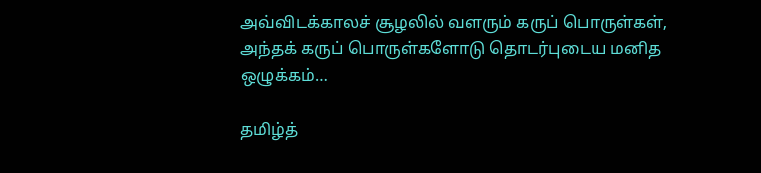அவ்விடக்காலச் சூழலில் வளரும் கருப் பொருள்கள், அந்தக் கருப் பொருள்களோடு தொடர்புடைய மனித ஒழுக்கம்…

தமிழ்த்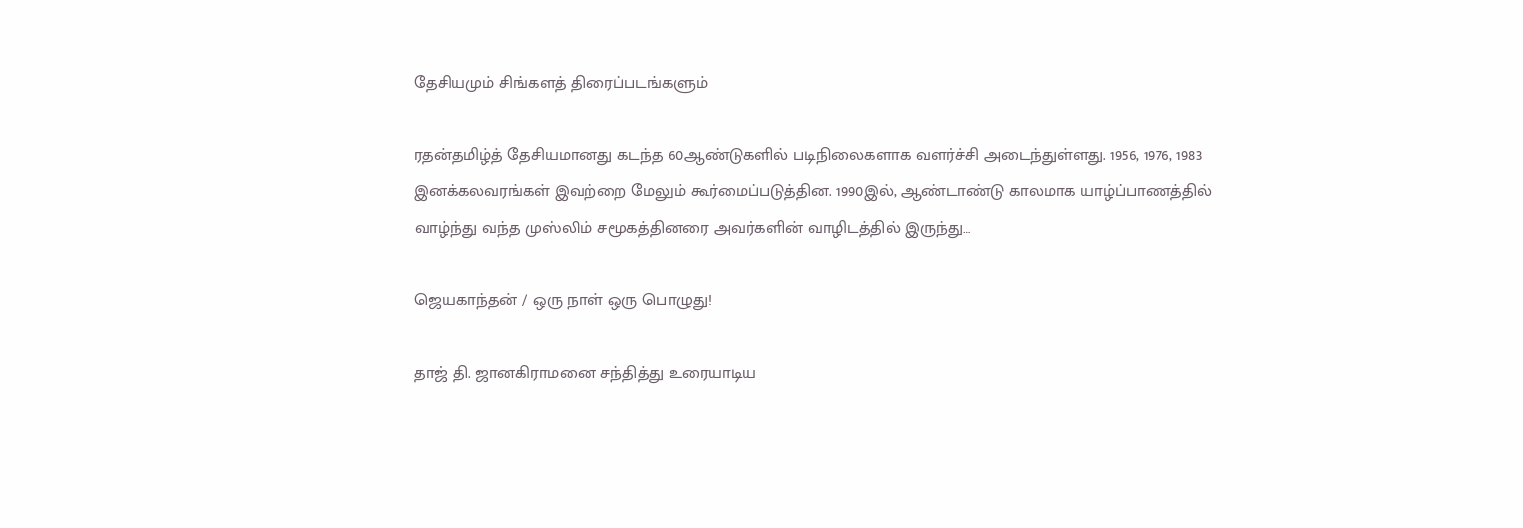தேசியமும் சிங்களத் திரைப்படங்களும்

ரதன்தமிழ்த் தேசியமானது கடந்த 60ஆண்டுகளில் படிநிலைகளாக வளர்ச்சி அடைந்துள்ளது. 1956, 1976, 1983 இனக்கலவரங்கள் இவற்றை மேலும் கூர்மைப்படுத்தின. 1990இல், ஆண்டாண்டு காலமாக யாழ்ப்பாணத்தில் வாழ்ந்து வந்த முஸ்லிம் சமூகத்தினரை அவர்களின் வாழிடத்தில் இருந்து…

ஜெயகாந்தன் / ஒரு நாள் ஒரு பொழுது!

தாஜ் தி. ஜானகிராமனை சந்தித்து உரையாடிய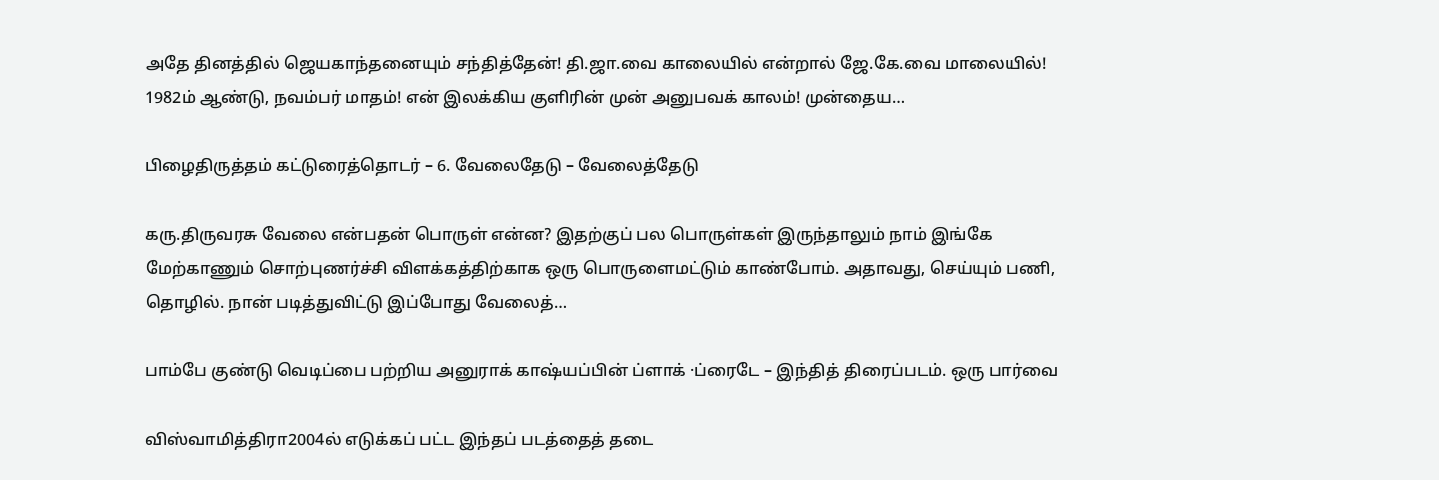அதே தினத்தில் ஜெயகாந்தனையும் சந்தித்தேன்! தி.ஜா.வை காலையில் என்றால் ஜே.கே.வை மாலையில்! 1982ம் ஆண்டு, நவம்பர் மாதம்! என் இலக்கிய குளிரின் முன் அனுபவக் காலம்! முன்தைய…

பிழைதிருத்தம் கட்டுரைத்தொடர் – 6. வேலைதேடு – வேலைத்தேடு

கரு.திருவரசு வேலை என்பதன் பொருள் என்ன? இதற்குப் பல பொருள்கள் இருந்தாலும் நாம் இங்கே மேற்காணும் சொற்புணர்ச்சி விளக்கத்திற்காக ஒரு பொருளைமட்டும் காண்போம். அதாவது, செய்யும் பணி, தொழில். நான் படித்துவிட்டு இப்போது வேலைத்…

பாம்பே குண்டு வெடிப்பை பற்றிய அனுராக் காஷ்யப்பின் ப்ளாக் ·ப்ரைடே – இந்தித் திரைப்படம். ஒரு பார்வை

விஸ்வாமித்திரா2004ல் எடுக்கப் பட்ட இந்தப் படத்தைத் தடை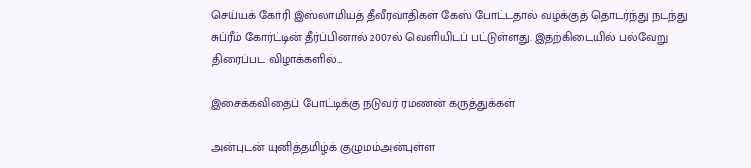செய்யக் கோரி இஸ்லாமியத் தீவீரவாதிகள் கேஸ் போட்டதால் வழக்குத் தொடர்ந்து நடந்து சுப்ரீம் கோர்ட்டின் தீர்ப்பினால் 2007ல் வெளியிடப் பட்டுள்ளது. இதற்கிடையில் பல்வேறு திரைப்பட விழாக்களில்…

இசைக்கவிதைப் போட்டிக்கு நடுவர் ரமணன் கருத்துக்கள்

அன்புடன் யுனித்தமிழ்க் குழுமம்அன்புள்ள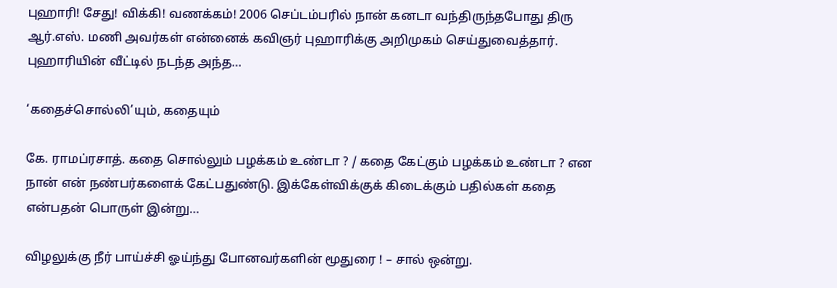புஹாரி! சேது! விக்கி! வணக்கம்! 2006 செப்டம்பரில் நான் கனடா வந்திருந்தபோது திரு ஆர்.எஸ். மணி அவர்கள் என்னைக் கவிஞர் புஹாரிக்கு அறிமுகம் செய்துவைத்தார். புஹாரியின் வீட்டில் நடந்த அந்த…

‘கதைச்சொல்லி’யும், கதையும்

கே. ராமப்ரசாத். கதை சொல்லும் பழக்கம் உண்டா ? / கதை கேட்கும் பழக்கம் உண்டா ? என நான் என் நண்பர்களைக் கேட்பதுண்டு. இக்கேள்விக்குக் கிடைக்கும் பதில்கள் கதை என்பதன் பொருள் இன்று…

விழலுக்கு நீர் பாய்ச்சி ஓய்ந்து போனவர்களின் மூதுரை ! – சால் ஒன்று.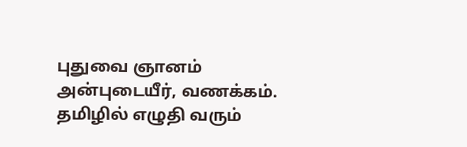புதுவை ஞானம் அன்புடையீர், வணக்கம். தமிழில் எழுதி வரும்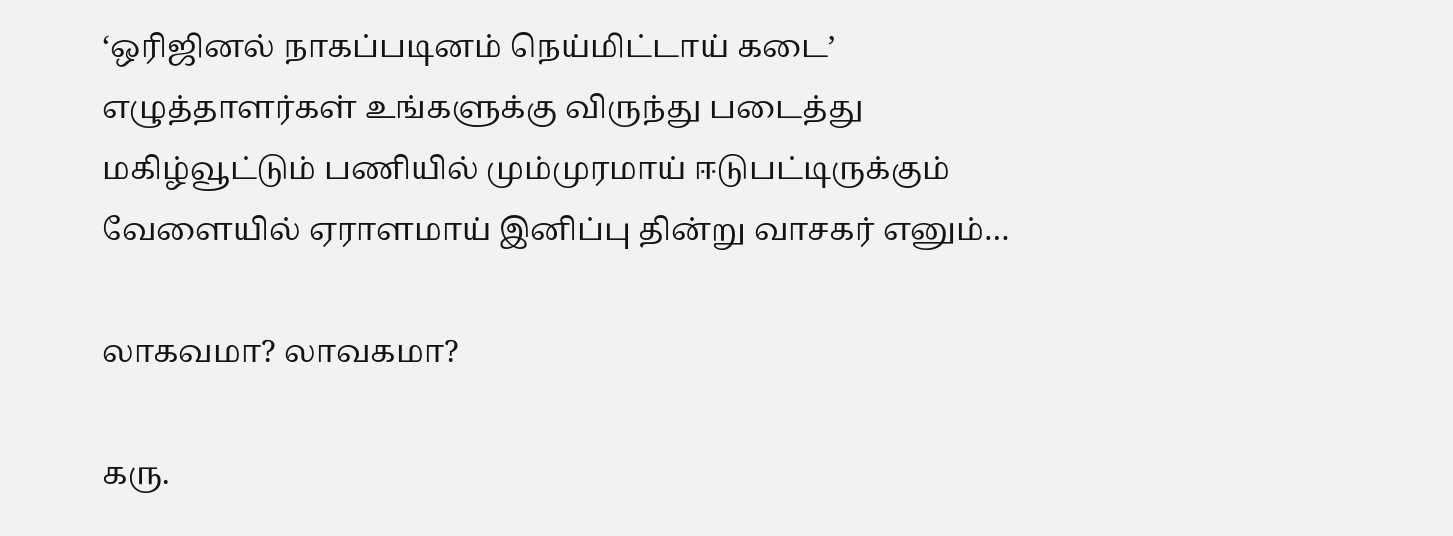‘ஒரிஜினல் நாகப்படினம் நெய்மிட்டாய் கடை’ எழுத்தாளர்கள் உங்களுக்கு விருந்து படைத்து மகிழ்வூட்டும் பணியில் மும்முரமாய் ஈடுபட்டிருக்கும் வேளையில் ஏராளமாய் இனிப்பு தின்று வாசகர் எனும்…

லாகவமா? லாவகமா?

கரு.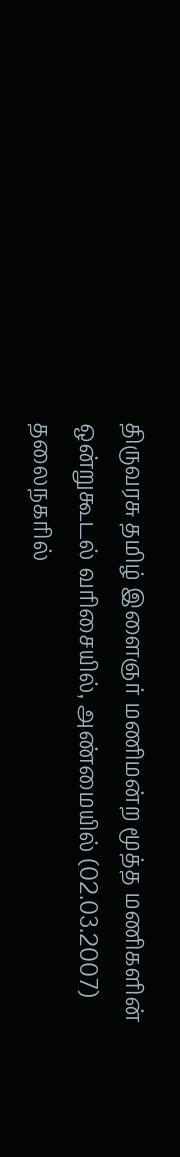திருவரசு தமிழ் இளைஞர் மணிமன்ற மூத்த மணிகளின் ஒன்றுகூடல் வரிசையில், அண்மையில் (02.03.2007) தலைநகரில்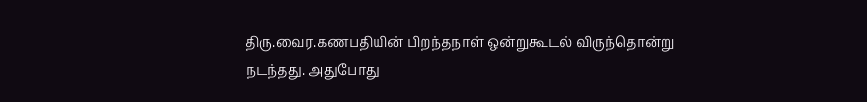திரு.வைர.கணபதியின் பிறந்தநாள் ஒன்றுகூடல் விருந்தொன்று நடந்தது. அதுபோது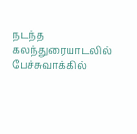நடந்த கலந்துரையாடலில் பேச்சுவாக்கில்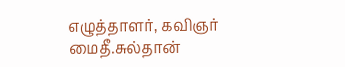எழுத்தாளர், கவிஞர் மைதீ.சுல்தான்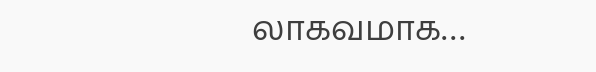லாகவமாக…